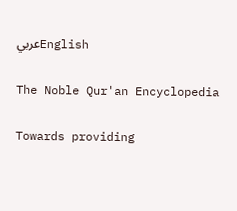عربيEnglish

The Noble Qur'an Encyclopedia

Towards providing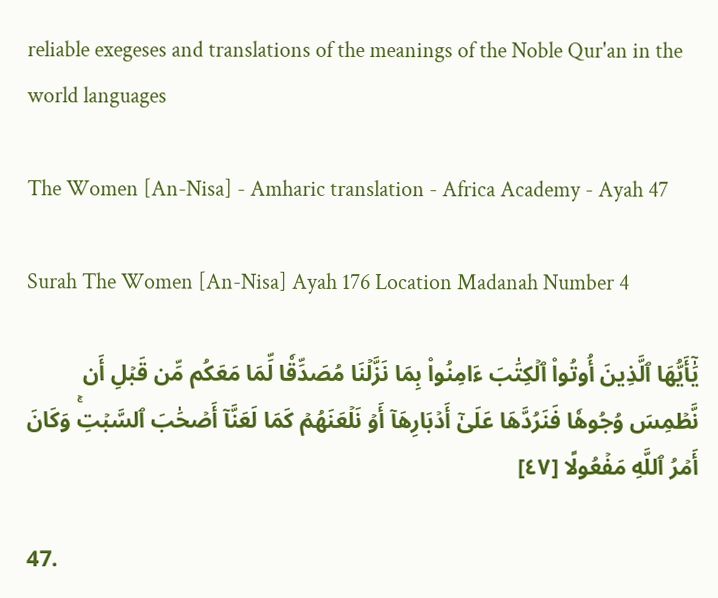reliable exegeses and translations of the meanings of the Noble Qur'an in the world languages

The Women [An-Nisa] - Amharic translation - Africa Academy - Ayah 47

Surah The Women [An-Nisa] Ayah 176 Location Madanah Number 4

يَٰٓأَيُّهَا ٱلَّذِينَ أُوتُواْ ٱلۡكِتَٰبَ ءَامِنُواْ بِمَا نَزَّلۡنَا مُصَدِّقٗا لِّمَا مَعَكُم مِّن قَبۡلِ أَن نَّطۡمِسَ وُجُوهٗا فَنَرُدَّهَا عَلَىٰٓ أَدۡبَارِهَآ أَوۡ نَلۡعَنَهُمۡ كَمَا لَعَنَّآ أَصۡحَٰبَ ٱلسَّبۡتِۚ وَكَانَ أَمۡرُ ٱللَّهِ مَفۡعُولًا [٤٧]

47.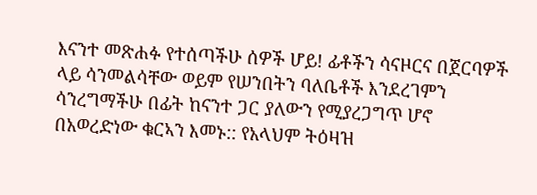እናንተ መጽሐፉ የተሰጣችሁ ሰዎች ሆይ! ፊቶችን ሳናዞርና በጀርባዎች ላይ ሳንመልሳቸው ወይም የሠንበትን ባለቤቶች እንደረገምን ሳንረግማችሁ በፊት ከናንተ ጋር ያለውን የሚያረጋግጥ ሆኖ በአወረድነው ቁርኣን እመኑ:: የአላህም ትዕዛዝ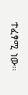ተፈፃሚ ነው።